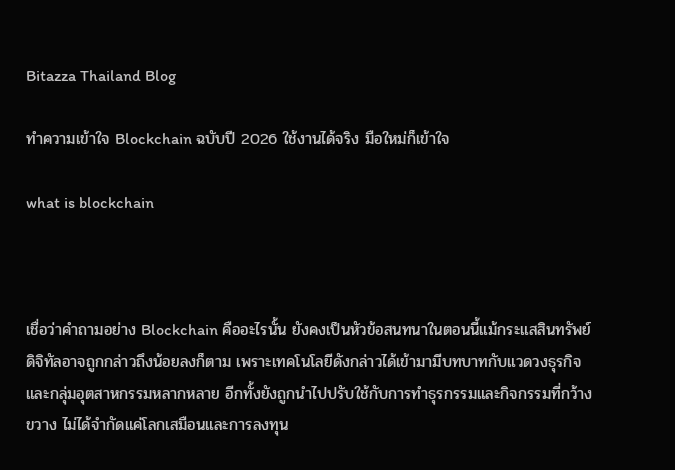Bitazza Thailand Blog

ทำความเข้าใจ Blockchain ฉบับปี 2026 ใช้งานได้จริง มือใหม่ก็เข้าใจ

what is blockchain



เชื่อว่าคำถามอย่าง Blockchain คืออะไรนั้น ยังคงเป็นหัวข้อสนทนาในตอนนี้แม้กระแสสินทรัพย์ดิจิทัลอาจถูกกล่าวถึงน้อยลงก็ตาม เพราะเทคโนโลยีดังกล่าวได้เข้ามามีบทบาทกับแวดวงธุรกิจและกลุ่มอุตสาหกรรมหลากหลาย อีกทั้งยังถูกนำไปปรับใช้กับการทำธุรกรรมและกิจกรรมที่กว้างขวาง ไม่ได้จำกัดแค่โลกเสมือนและการลงทุน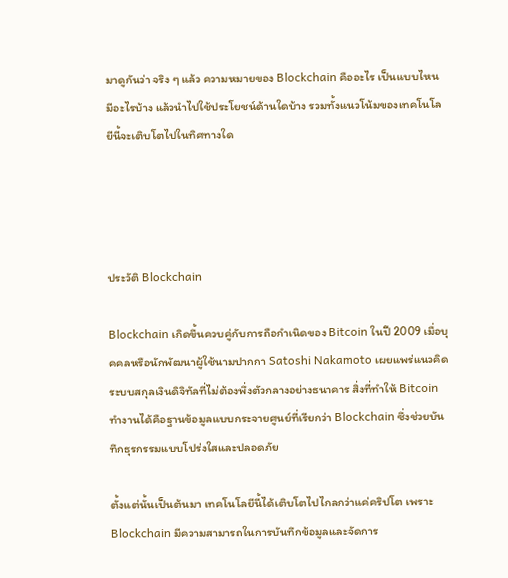มาดูกันว่า จริง ๆ แล้ว ความหมายของ Blockchain คืออะไร เป็นแบบไหน มีอะไรบ้าง แล้วนำไปใช้ประโยชน์ด้านใดบ้าง รวมทั้งแนวโน้มของเทคโนโลยีนี้จะเติบโตไปในทิศทางใด




ประวัติ Blockchain

Blockchain เกิดขึ้นควบคู่กับการถือกำเนิดของ Bitcoin ในปี 2009 เมื่อบุคคลหรือนักพัฒนาผู้ใช้นามปากกา Satoshi Nakamoto เผยแพร่แนวคิดระบบสกุลเงินดิจิทัลที่ไม่ต้องพึ่งตัวกลางอย่างธนาคาร สิ่งที่ทำให้ Bitcoin ทำงานได้คือฐานข้อมูลแบบกระจายศูนย์ที่เรียกว่า Blockchain ซึ่งช่วยบันทึกธุรกรรมแบบโปร่งใสและปลอดภัย

ตั้งแต่นั้นเป็นต้นมา เทคโนโลยีนี้ได้เติบโตไปไกลกว่าแค่คริปโต เพราะ Blockchain มีความสามารถในการบันทึกข้อมูลและจัดการ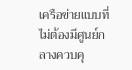เครือข่ายแบบที่ ไม่ต้องมีศูนย์กลางควบคุ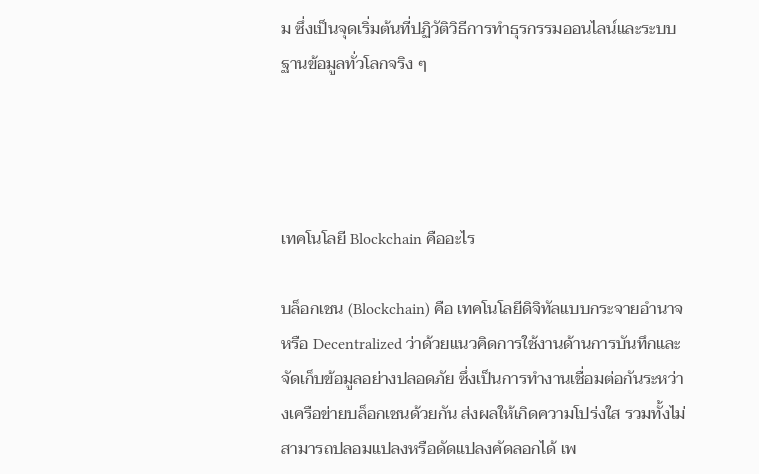ม ซึ่งเป็นจุดเริ่มต้นที่ปฏิวัติวิธีการทำธุรกรรมออนไลน์และระบบฐานข้อมูลทั่วโลกจริง ๆ




เทคโนโลยี Blockchain คืออะไร

บล็อกเชน (Blockchain) คือ เทคโนโลยีดิจิทัลแบบกระจายอำนาจหรือ Decentralized ว่าด้วยแนวคิดการใช้งานด้านการบันทึกและจัดเก็บข้อมูลอย่างปลอดภัย ซึ่งเป็นการทำงานเชื่อมต่อกันระหว่างเครือข่ายบล็อกเชนด้วยกัน ส่งผลให้เกิดความโปร่งใส รวมทั้งไม่สามารถปลอมแปลงหรือดัดแปลงคัดลอกได้ เพ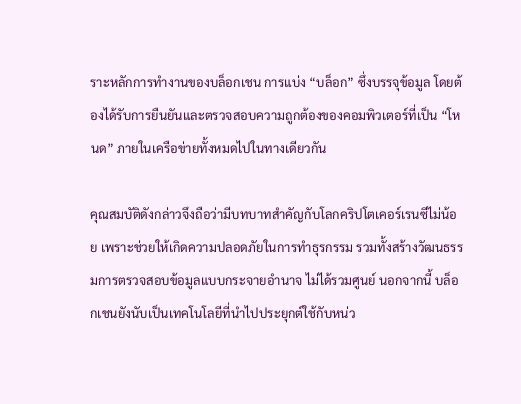ราะหลักการทำงานของบล็อกเชน การแบ่ง “บล็อก” ซึ่งบรรจุข้อมูล โดยต้องได้รับการยืนยันและตรวจสอบความถูกต้องของคอมพิวเตอร์ที่เป็น “โหนด” ภายในเครือข่ายทั้งหมดไปในทางเดียวกัน

คุณสมบัติดังกล่าวจึงถือว่ามีบทบาทสำคัญกับโลกคริปโตเคอร์เรนซีไม่น้อย เพราะช่วยให้เกิดความปลอดภัยในการทำธุรกรรม รวมทั้งสร้างวัฒนธรรมการตรวจสอบข้อมูลแบบกระจายอำนาจ ไม่ได้รวมศูนย์ นอกจากนี้ บล็อกเชนยังนับเป็นเทคโนโลยีที่นำไปประยุกต์ใช้กับหน่ว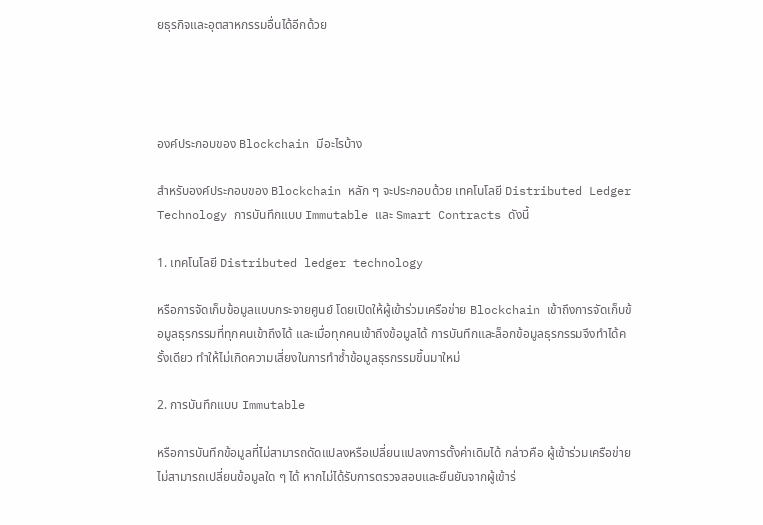ยธุรกิจและอุตสาหกรรมอื่นได้อีกด้วย




องค์ประกอบของ Blockchain มีอะไรบ้าง

สำหรับองค์ประกอบของ Blockchain หลัก ๆ จะประกอบด้วย เทคโนโลยี Distributed Ledger Technology การบันทึกแบบ Immutable และ Smart Contracts ดังนี้

1. เทคโนโลยี Distributed ledger technology

หรือการจัดเก็บข้อมูลแบบกระจายศูนย์ โดยเปิดให้ผู้เข้าร่วมเครือข่าย Blockchain เข้าถึงการจัดเก็บข้อมูลธุรกรรมที่ทุกคนเข้าถึงได้ และเมื่อทุกคนเข้าถึงข้อมูลได้ การบันทึกและล็อกข้อมูลธุรกรรมจึงทำได้ครั้งเดียว ทำให้ไม่เกิดความเสี่ยงในการทำซ้ำข้อมูลธุรกรรมขึ้นมาใหม่

2. การบันทึกแบบ Immutable

หรือการบันทึกข้อมูลที่ไม่สามารถดัดแปลงหรือเปลี่ยนแปลงการตั้งค่าเดิมได้ กล่าวคือ ผู้เข้าร่วมเครือข่ายไม่สามารถเปลี่ยนข้อมูลใด ๆ ได้ หากไม่ได้รับการตรวจสอบและยืนยันจากผู้เข้าร่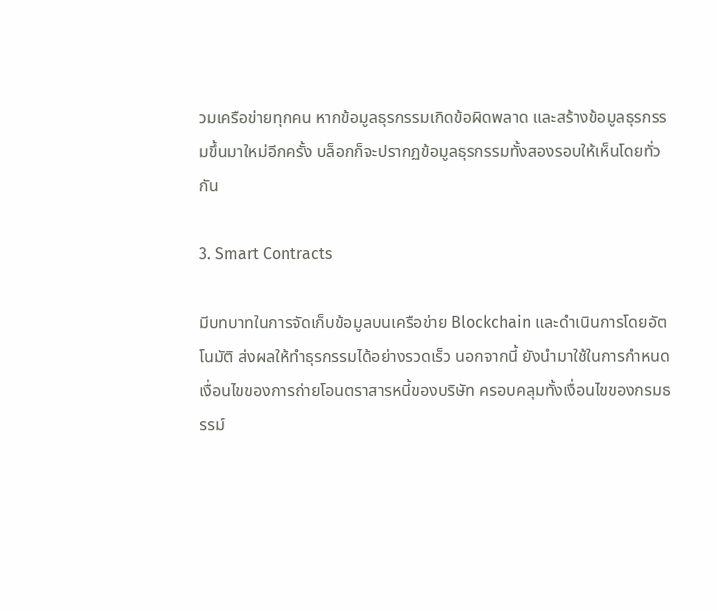วมเครือข่ายทุกคน หากข้อมูลธุรกรรมเกิดข้อผิดพลาด และสร้างข้อมูลธุรกรรมขึ้นมาใหม่อีกครั้ง บล็อกก็จะปรากฏข้อมูลธุรกรรมทั้งสองรอบให้เห็นโดยทั่วกัน

3. Smart Contracts

มีบทบาทในการจัดเก็บข้อมูลบนเครือข่าย Blockchain และดำเนินการโดยอัตโนมัติ ส่งผลให้ทำธุรกรรมได้อย่างรวดเร็ว นอกจากนี้ ยังนำมาใช้ในการกำหนดเงื่อนไขของการถ่ายโอนตราสารหนี้ของบริษัท ครอบคลุมทั้งเงื่อนไขของกรมธรรม์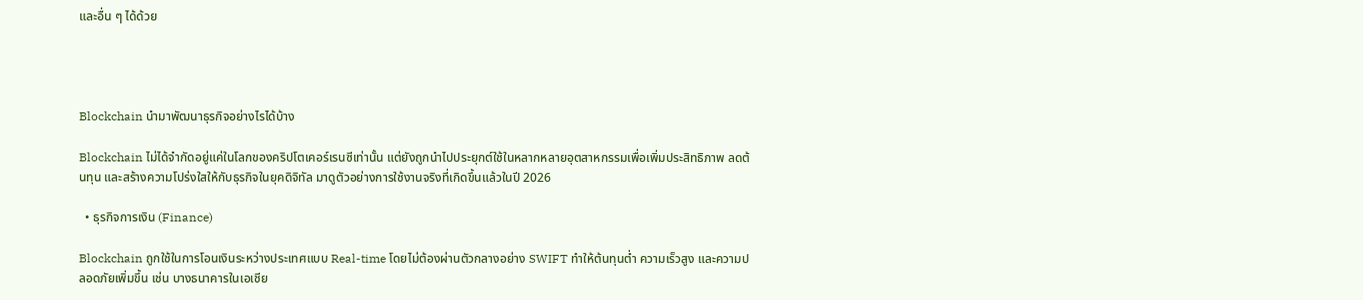และอื่น ๆ ได้ด้วย




Blockchain นำมาพัฒนาธุรกิจอย่างไรได้บ้าง

Blockchain ไม่ได้จำกัดอยู่แค่ในโลกของคริปโตเคอร์เรนซีเท่านั้น แต่ยังถูกนำไปประยุกต์ใช้ในหลากหลายอุตสาหกรรมเพื่อเพิ่มประสิทธิภาพ ลดต้นทุน และสร้างความโปร่งใสให้กับธุรกิจในยุคดิจิทัล มาดูตัวอย่างการใช้งานจริงที่เกิดขึ้นแล้วในปี 2026

  • ธุรกิจการเงิน (Finance)

Blockchain ถูกใช้ในการโอนเงินระหว่างประเทศแบบ Real-time โดยไม่ต้องผ่านตัวกลางอย่าง SWIFT ทำให้ต้นทุนต่ำ ความเร็วสูง และความปลอดภัยเพิ่มขึ้น เช่น บางธนาคารในเอเชีย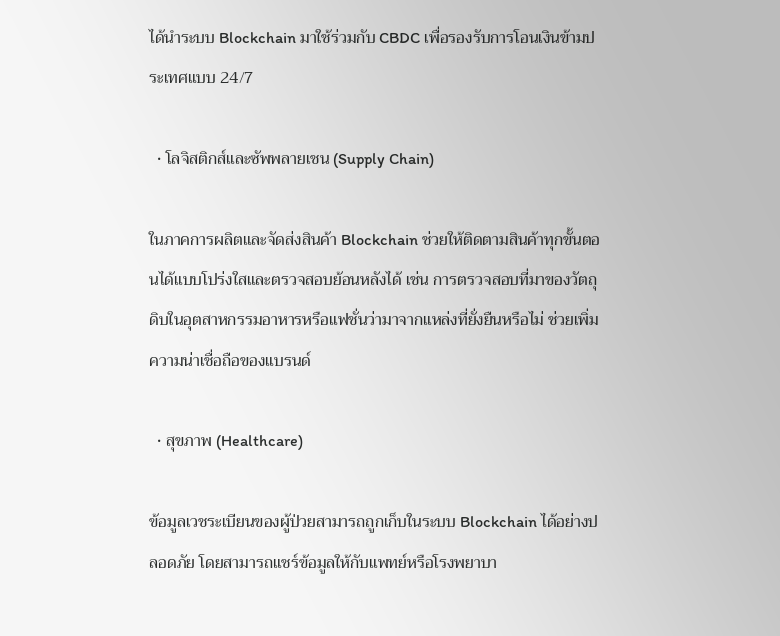ได้นำระบบ Blockchain มาใช้ร่วมกับ CBDC เพื่อรองรับการโอนเงินข้ามประเทศแบบ 24/7

  • โลจิสติกส์และซัพพลายเชน (Supply Chain)

ในภาคการผลิตและจัดส่งสินค้า Blockchain ช่วยให้ติดตามสินค้าทุกขั้นตอนได้แบบโปร่งใสและตรวจสอบย้อนหลังได้ เช่น การตรวจสอบที่มาของวัตถุดิบในอุตสาหกรรมอาหารหรือแฟชั่นว่ามาจากแหล่งที่ยั่งยืนหรือไม่ ช่วยเพิ่มความน่าเชื่อถือของแบรนด์

  • สุขภาพ (Healthcare)

ข้อมูลเวชระเบียนของผู้ป่วยสามารถถูกเก็บในระบบ Blockchain ได้อย่างปลอดภัย โดยสามารถแชร์ข้อมูลให้กับแพทย์หรือโรงพยาบา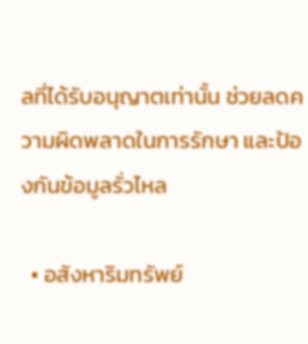ลที่ได้รับอนุญาตเท่านั้น ช่วยลดความผิดพลาดในการรักษา และป้องกันข้อมูลรั่วไหล

  • อสังหาริมทรัพย์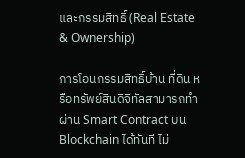และกรรมสิทธิ์ (Real Estate & Ownership)

การโอนกรรมสิทธิ์บ้าน ที่ดิน หรือทรัพย์สินดิจิทัลสามารถทำผ่าน Smart Contract บน Blockchain ได้ทันที ไม่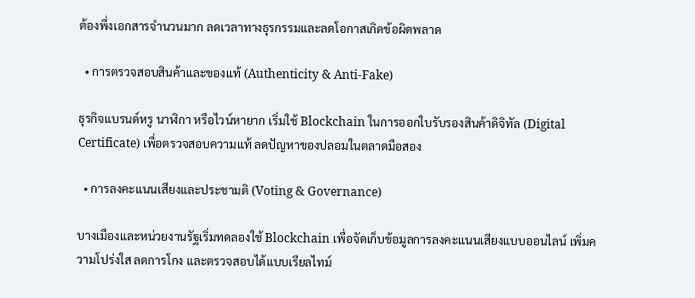ต้องพึ่งเอกสารจำนวนมาก ลดเวลาทางธุรกรรมและลดโอกาสเกิดข้อผิดพลาด

  • การตรวจสอบสินค้าและของแท้ (Authenticity & Anti-Fake)

ธุรกิจแบรนด์หรู นาฬิกา หรือไวน์หายาก เริ่มใช้ Blockchain ในการออกใบรับรองสินค้าดิจิทัล (Digital Certificate) เพื่อตรวจสอบความแท้ ลดปัญหาของปลอมในตลาดมือสอง

  • การลงคะแนนเสียงและประชามติ (Voting & Governance)

บางเมืองและหน่วยงานรัฐเริ่มทดลองใช้ Blockchain เพื่อจัดเก็บข้อมูลการลงคะแนนเสียงแบบออนไลน์ เพิ่มความโปร่งใส ลดการโกง และตรวจสอบได้แบบเรียลไทม์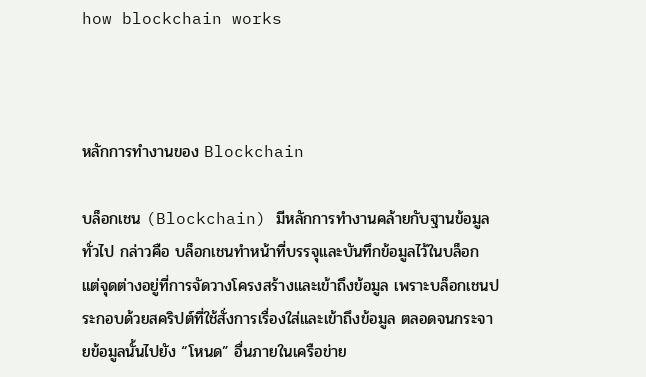how blockchain works



หลักการทำงานของ Blockchain

บล็อกเชน (Blockchain) มีหลักการทำงานคล้ายกับฐานข้อมูลทั่วไป กล่าวคือ บล็อกเชนทำหน้าที่บรรจุและบันทึกข้อมูลไว้ในบล็อก แต่จุดต่างอยู่ที่การจัดวางโครงสร้างและเข้าถึงข้อมูล เพราะบล็อกเชนประกอบด้วยสคริปต์ที่ใช้สั่งการเรื่องใส่และเข้าถึงข้อมูล ตลอดจนกระจายข้อมูลนั้นไปยัง “โหนด” อื่นภายในเครือข่าย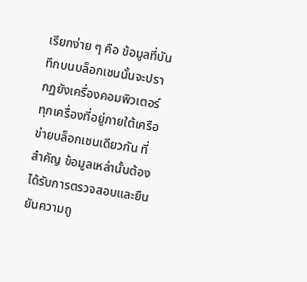เรียกง่าย ๆ คือ ข้อมูลที่บันทึกบนบล็อกเชนนั้นจะปรากฏยังเครื่องคอมพิวเตอร์ทุกเครื่องที่อยู่ภายใต้เครือข่ายบล็อกเชนเดียวกัน ที่สำคัญ ข้อมูลเหล่านั้นต้องได้รับการตรวจสอบและยืนยันความถู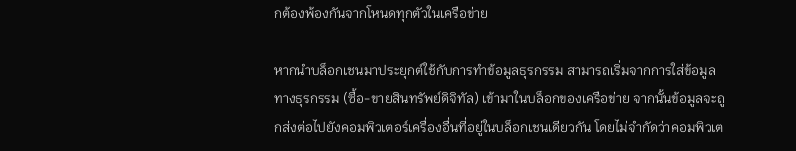กต้องพ้องกันจากโหนดทุกตัวในเครือข่าย

หากนำบล็อกเชนมาประยุกต์ใช้กับการทำข้อมูลธุรกรรม สามารถเริ่มจากการใส่ข้อมูลทางธุรกรรม (ซื้อ-ขายสินทรัพย์ดิจิทัล) เข้ามาในบล็อกของเครือข่าย จากนั้นข้อมูลจะถูกส่งต่อไปยังคอมพิวเตอร์เครื่องอื่นที่อยู่ในบล็อกเชนเดียวกัน โดยไม่จำกัดว่าคอมพิวเต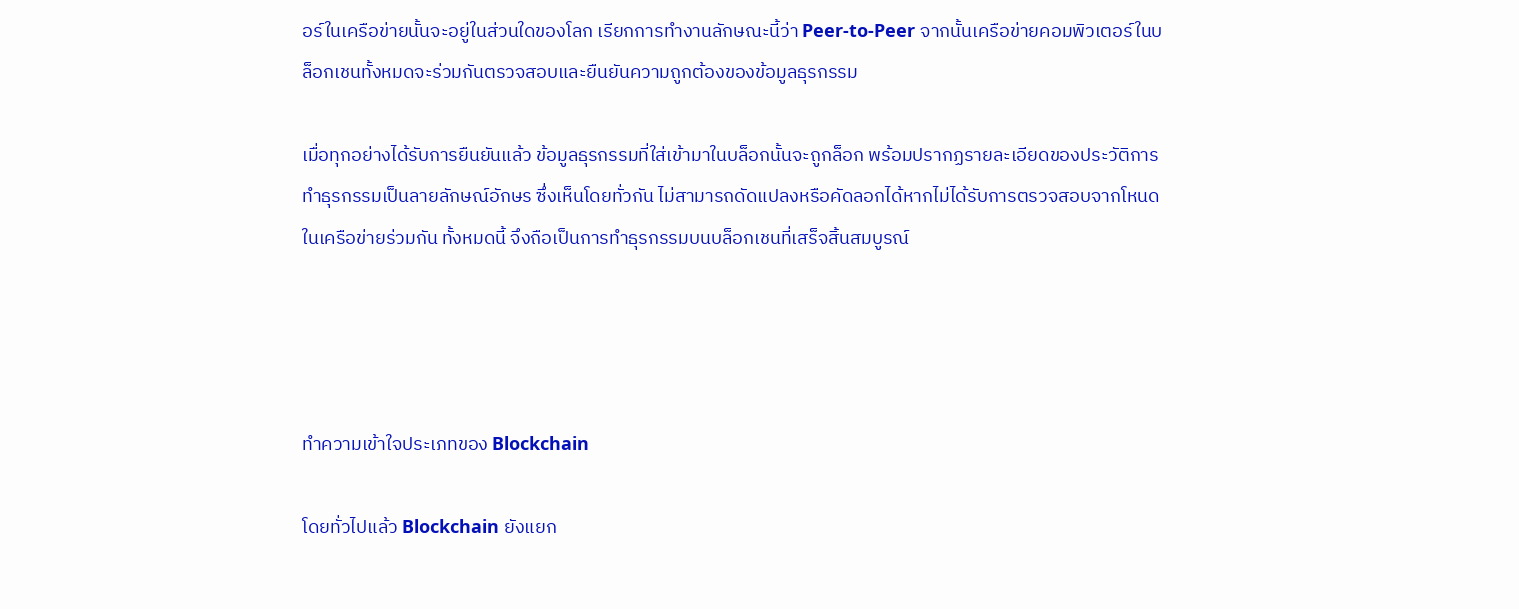อร์ในเครือข่ายนั้นจะอยู่ในส่วนใดของโลก เรียกการทำงานลักษณะนี้ว่า Peer-to-Peer จากนั้นเครือข่ายคอมพิวเตอร์ในบล็อกเชนทั้งหมดจะร่วมกันตรวจสอบและยืนยันความถูกต้องของข้อมูลธุรกรรม

เมื่อทุกอย่างได้รับการยืนยันแล้ว ข้อมูลธุรกรรมที่ใส่เข้ามาในบล็อกนั้นจะถูกล็อก พร้อมปรากฏรายละเอียดของประวัติการทำธุรกรรมเป็นลายลักษณ์อักษร ซึ่งเห็นโดยทั่วกัน ไม่สามารถดัดแปลงหรือคัดลอกได้หากไม่ได้รับการตรวจสอบจากโหนดในเครือข่ายร่วมกัน ทั้งหมดนี้ จึงถือเป็นการทำธุรกรรมบนบล็อกเชนที่เสร็จสิ้นสมบูรณ์




ทำความเข้าใจประเภทของ Blockchain

โดยทั่วไปแล้ว Blockchain ยังแยก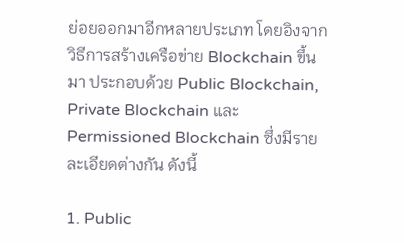ย่อยออกมาอีกหลายประเภท โดยอิงจากวิธีการสร้างเครือข่าย Blockchain ขึ้นมา ประกอบด้วย Public Blockchain, Private Blockchain และ Permissioned Blockchain ซึ่งมีรายละเอียดต่างกัน ดังนี้

1. Public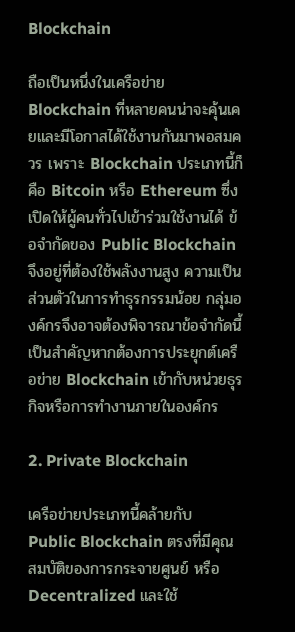Blockchain

ถือเป็นหนึ่งในเครือข่าย Blockchain ที่หลายคนน่าจะคุ้นเคยและมีโอกาสได้ใช้งานกันมาพอสมควร เพราะ Blockchain ประเภทนี้ก็คือ Bitcoin หรือ Ethereum ซึ่งเปิดให้ผู้คนทั่วไปเข้าร่วมใช้งานได้ ข้อจำกัดของ Public Blockchain จึงอยู่ที่ต้องใช้พลังงานสูง ความเป็นส่วนตัวในการทำธุรกรรมน้อย กลุ่มองค์กรจึงอาจต้องพิจารณาข้อจำกัดนี้เป็นสำคัญหากต้องการประยุกต์เครือข่าย Blockchain เข้ากับหน่วยธุรกิจหรือการทำงานภายในองค์กร

2. Private Blockchain

เครือข่ายประเภทนี้คล้ายกับ Public Blockchain ตรงที่มีคุณสมบัติของการกระจายศูนย์ หรือ Decentralized และใช้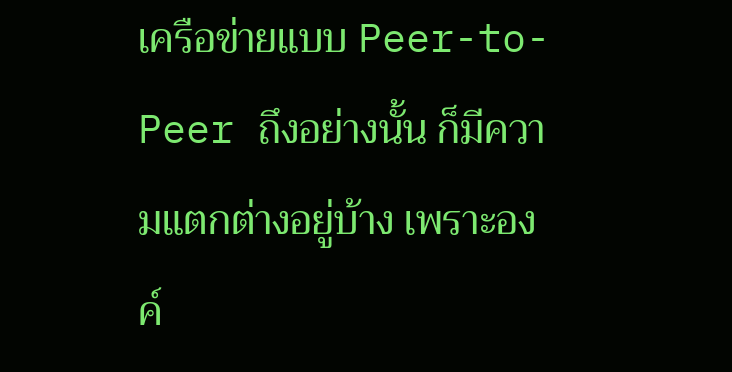เครือข่ายแบบ Peer-to-Peer ถึงอย่างนั้น ก็มีความแตกต่างอยู่บ้าง เพราะองค์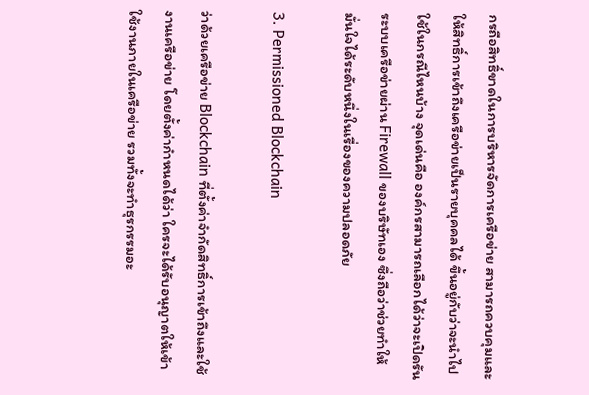กรถือสิทธิ์ขาดในการบริหารจัดการเครือข่าย สามารถควบคุมและให้สิทธิ์การเข้าถึงเครือข่ายเป็นรายบุคคลได้ ขึ้นอยู่กับว่าจะนำไปใช้ในกรณีไหนบ้าง จุดเด่นคือ องค์กรสามารถเลือกได้ว่าจะเปิดรันระบบเครือข่ายผ่าน Firewall ของบริษัทเอง ซึ่งถือว่าช่วยทำให้มั่นใจได้ระดับหนึ่งในเรื่องของความปลอดภัย

3. Permissioned Blockchain

ว่าด้วยเครือข่าย Blockchain ที่ตั้งค่าจำกัดสิทธิ์การเข้าถึงและใช้งานเครือข่าย โดยตั้งค่ากำหนดได้ว่า ใครจะได้รับอนุญาตให้เข้าใช้งานภายในเครือข่าย รวมทั้งจะทำธุรกรรมอะ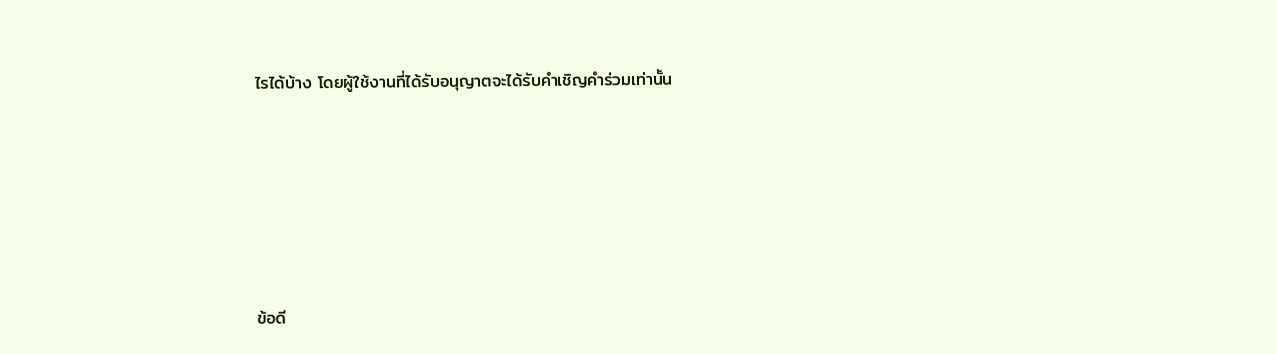ไรได้บ้าง โดยผู้ใช้งานที่ได้รับอนุญาตจะได้รับคำเชิญคำร่วมเท่านั้น






ข้อดี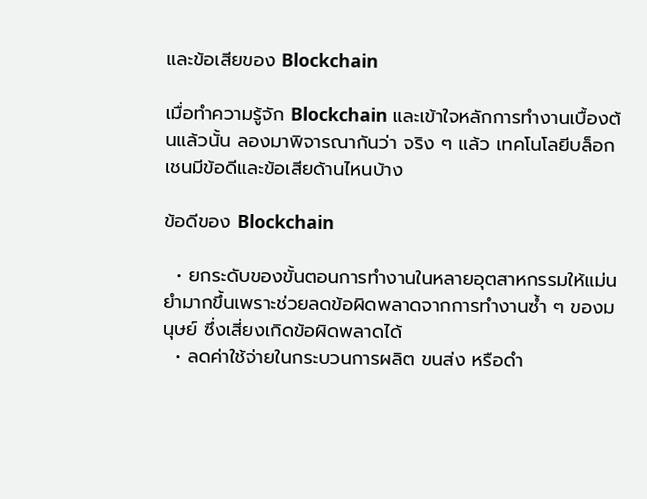และข้อเสียของ Blockchain

เมื่อทำความรู้จัก Blockchain และเข้าใจหลักการทำงานเบื้องต้นแล้วนั้น ลองมาพิจารณากันว่า จริง ๆ แล้ว เทคโนโลยีบล็อกเชนมีข้อดีและข้อเสียด้านไหนบ้าง

ข้อดีของ Blockchain

  • ยกระดับของขั้นตอนการทำงานในหลายอุตสาหกรรมให้แม่นยำมากขึ้นเพราะช่วยลดข้อผิดพลาดจากการทำงานซ้ำ ๆ ของมนุษย์ ซึ่งเสี่ยงเกิดข้อผิดพลาดได้
  • ลดค่าใช้จ่ายในกระบวนการผลิต ขนส่ง หรือดำ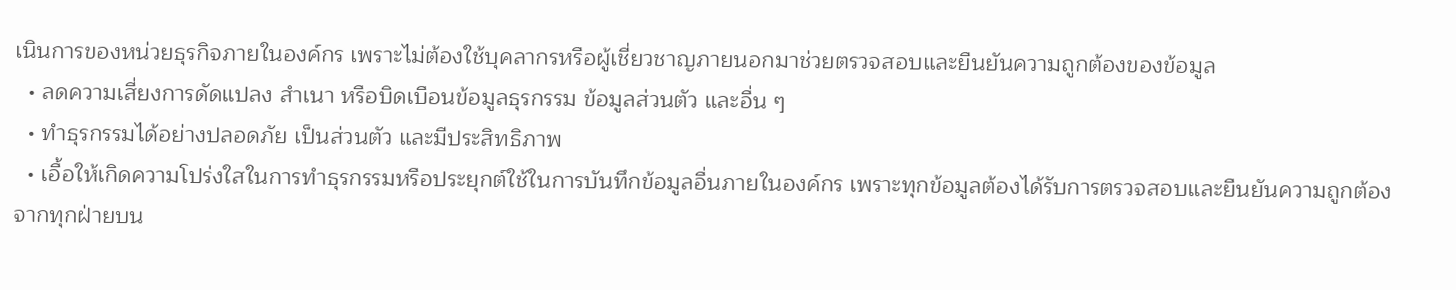เนินการของหน่วยธุรกิจภายในองค์กร เพราะไม่ต้องใช้บุคลากรหรือผู้เชี่ยวชาญภายนอกมาช่วยตรวจสอบและยืนยันความถูกต้องของข้อมูล
  • ลดความเสี่ยงการดัดแปลง สำเนา หรือบิดเบือนข้อมูลธุรกรรม ข้อมูลส่วนตัว และอื่น ๆ
  • ทำธุรกรรมได้อย่างปลอดภัย เป็นส่วนตัว และมีประสิทธิภาพ
  • เอื้อให้เกิดความโปร่งใสในการทำธุรกรรมหรือประยุกต์ใช้ในการบันทึกข้อมูลอื่นภายในองค์กร เพราะทุกข้อมูลต้องได้รับการตรวจสอบและยืนยันความถูกต้องจากทุกฝ่ายบน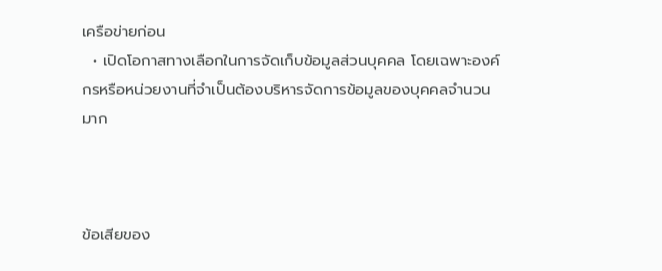เครือข่ายก่อน
  • เปิดโอกาสทางเลือกในการจัดเก็บข้อมูลส่วนบุคคล โดยเฉพาะองค์กรหรือหน่วยงานที่จำเป็นต้องบริหารจัดการข้อมูลของบุคคลจำนวนมาก



ข้อเสียของ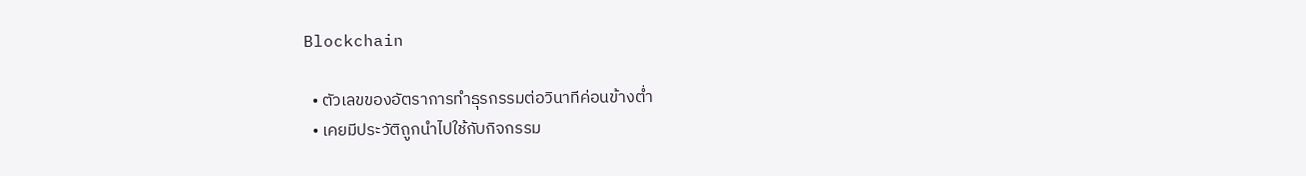Blockchain

  • ตัวเลขของอัตราการทำธุรกรรมต่อวินาทีค่อนข้างต่ำ
  • เคยมีประวัติถูกนำไปใช้กับกิจกรรม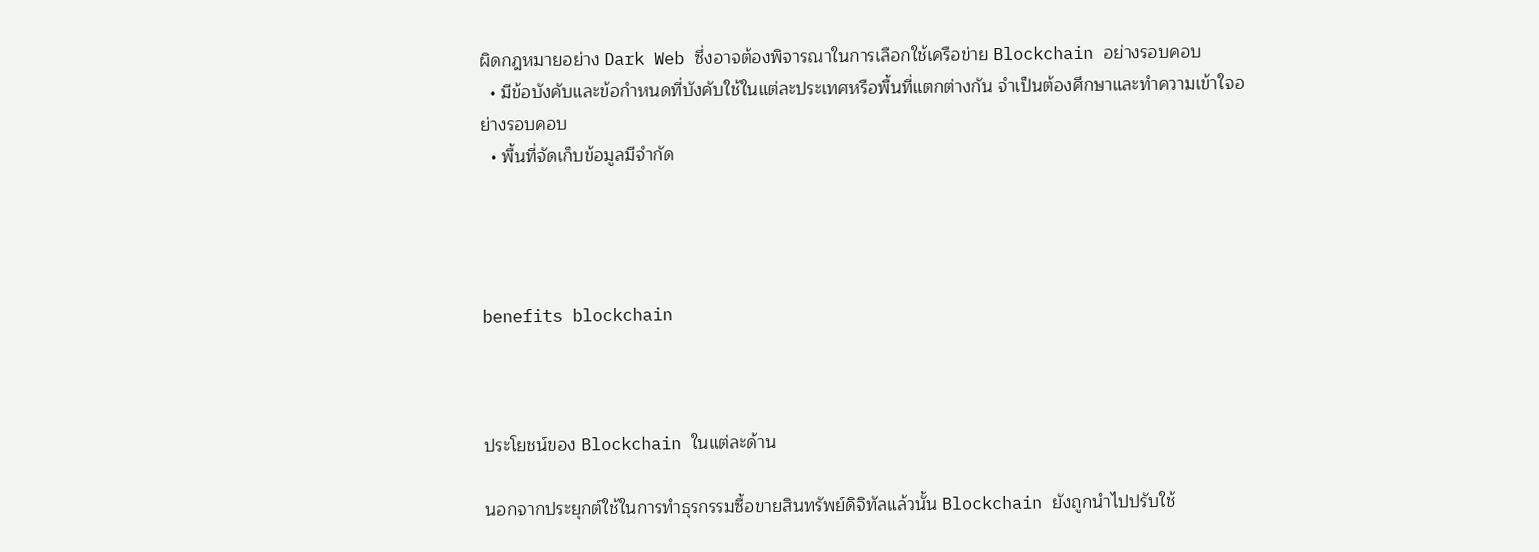ผิดกฎหมายอย่าง Dark Web ซึ่งอาจต้องพิจารณาในการเลือกใช้เครือข่าย Blockchain อย่างรอบคอบ
  • มีข้อบังคับและข้อกำหนดที่บังคับใช้ในแต่ละประเทศหรือพื้นที่แตกต่างกัน จำเป็นต้องศึกษาและทำความเข้าใจอย่างรอบคอบ
  • พื้นที่จัดเก็บข้อมูลมีจำกัด




benefits blockchain



ประโยชน์ของ Blockchain ในแต่ละด้าน

นอกจากประยุกต์ใช้ในการทำธุรกรรมซื้อขายสินทรัพย์ดิจิทัลแล้วนั้น Blockchain ยังถูกนำไปปรับใช้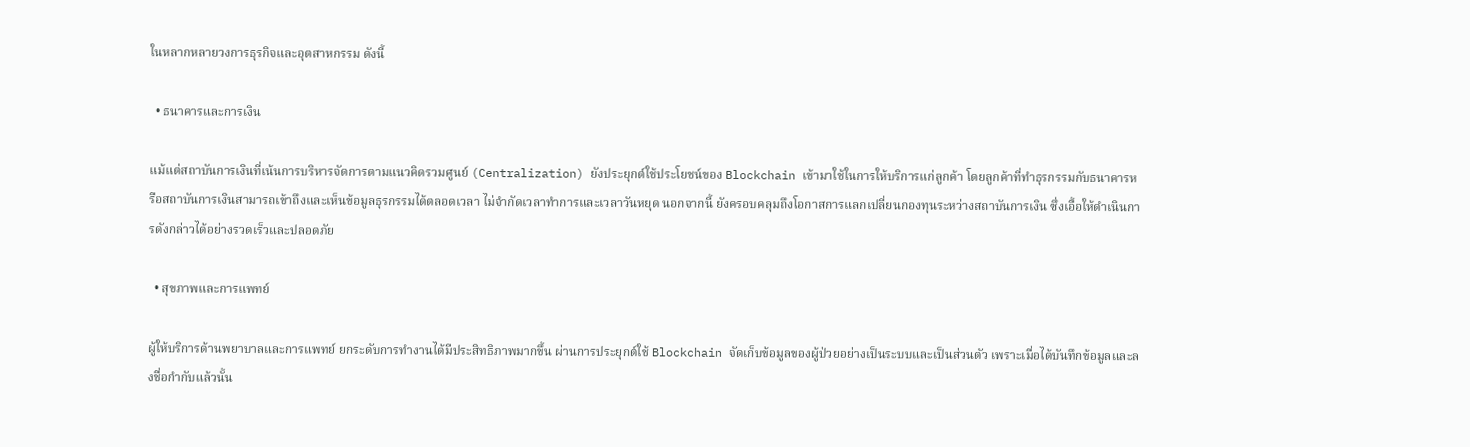ในหลากหลายวงการธุรกิจและอุตสาหกรรม ดังนี้

  • ธนาคารและการเงิน

แม้แต่สถาบันการเงินที่เน้นการบริหารจัดการตามแนวคิดรวมศูนย์ (Centralization) ยังประยุกต์ใช้ประโยชน์ของ Blockchain เข้ามาใช้ในการให้บริการแก่ลูกค้า โดยลูกค้าที่ทำธุรกรรมกับธนาคารหรือสถาบันการเงินสามารถเข้าถึงและเห็นข้อมูลธุรกรรมได้ตลอดเวลา ไม่จำกัดเวลาทำการและเวลาวันหยุด นอกจากนี้ ยังครอบคลุมถึงโอกาสการแลกเปลี่ยนกองทุนระหว่างสถาบันการเงิน ซึ่งเอื้อให้ดำเนินการดังกล่าวได้อย่างรวดเร็วและปลอดภัย

  • สุขภาพและการแพทย์

ผู้ให้บริการด้านพยาบาลและการแพทย์ ยกระดับการทำงานได้มีประสิทธิภาพมากขึ้น ผ่านการประยุกต์ใช้ Blockchain จัดเก็บข้อมูลของผู้ป่วยอย่างเป็นระบบและเป็นส่วนตัว เพราะเมื่อได้บันทึกข้อมูลและลงชื่อกำกับแล้วนั้น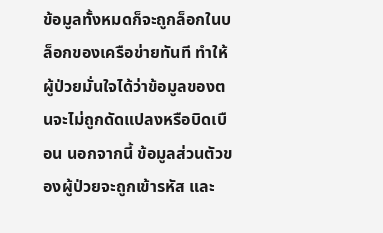ข้อมูลทั้งหมดก็จะถูกล็อกในบล็อกของเครือข่ายทันที ทำให้ผู้ป่วยมั่นใจได้ว่าข้อมูลของตนจะไม่ถูกดัดแปลงหรือบิดเบือน นอกจากนี้ ข้อมูลส่วนตัวของผู้ป่วยจะถูกเข้ารหัส และ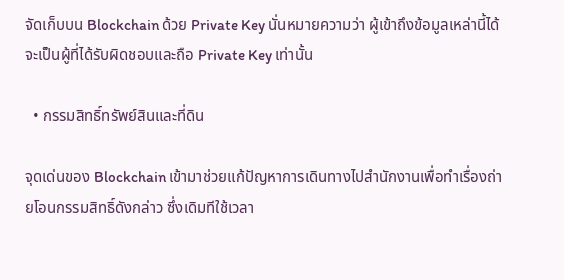จัดเก็บบน Blockchain ด้วย Private Key นั่นหมายความว่า ผู้เข้าถึงข้อมูลเหล่านี้ได้จะเป็นผู้ที่ได้รับผิดชอบและถือ Private Key เท่านั้น

  • กรรมสิทธิ์ทรัพย์สินและที่ดิน

จุดเด่นของ Blockchain เข้ามาช่วยแก้ปัญหาการเดินทางไปสำนักงานเพื่อทำเรื่องถ่ายโอนกรรมสิทธิ์ดังกล่าว ซึ่งเดิมทีใช้เวลา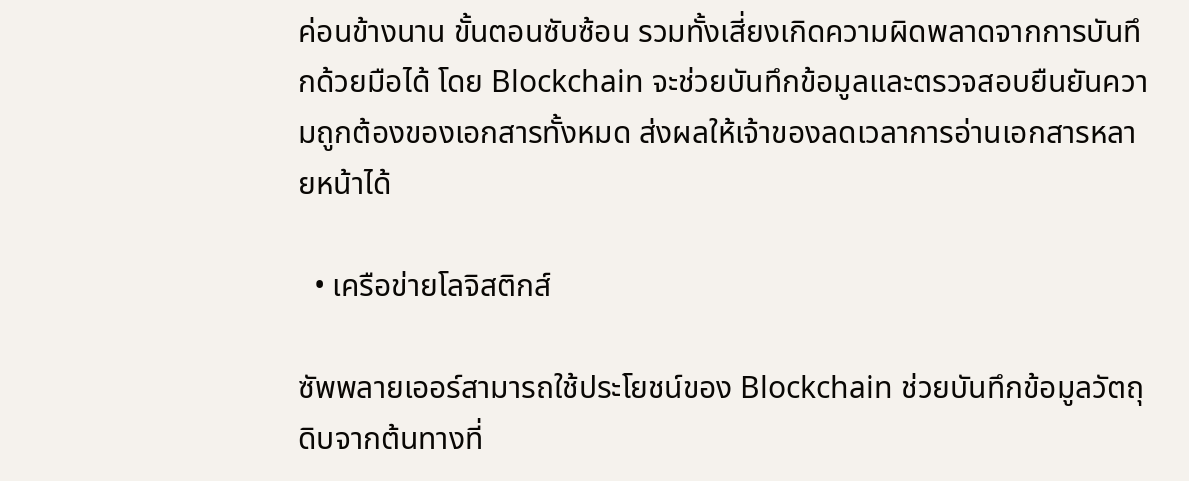ค่อนข้างนาน ขั้นตอนซับซ้อน รวมทั้งเสี่ยงเกิดความผิดพลาดจากการบันทึกด้วยมือได้ โดย Blockchain จะช่วยบันทึกข้อมูลและตรวจสอบยืนยันความถูกต้องของเอกสารทั้งหมด ส่งผลให้เจ้าของลดเวลาการอ่านเอกสารหลายหน้าได้

  • เครือข่ายโลจิสติกส์

ซัพพลายเออร์สามารถใช้ประโยชน์ของ Blockchain ช่วยบันทึกข้อมูลวัตถุดิบจากต้นทางที่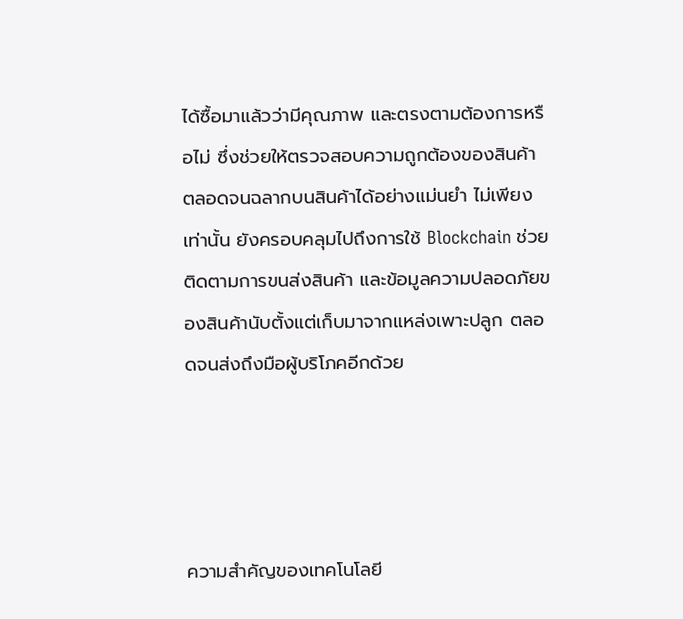ได้ซื้อมาแล้วว่ามีคุณภาพ และตรงตามต้องการหรือไม่ ซึ่งช่วยให้ตรวจสอบความถูกต้องของสินค้า ตลอดจนฉลากบนสินค้าได้อย่างแม่นยำ ไม่เพียงเท่านั้น ยังครอบคลุมไปถึงการใช้ Blockchain ช่วยติดตามการขนส่งสินค้า และข้อมูลความปลอดภัยของสินค้านับตั้งแต่เก็บมาจากแหล่งเพาะปลูก ตลอดจนส่งถึงมือผู้บริโภคอีกด้วย




ความสำคัญของเทคโนโลยี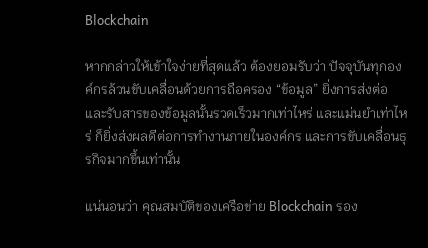Blockchain

หากกล่าวให้เข้าใจง่ายที่สุดแล้ว ต้องยอมรับว่า ปัจจุบันทุกองค์กรล้วนขับเคลื่อนด้วยการถือครอง “ข้อมูล” ยิ่งการส่งต่อและรับสารของข้อมูลนั้นรวดเร็วมากเท่าไหร่ และแม่นยำเท่าไหร่ ก็ยิ่งส่งผลดีต่อการทำงานภายในองค์กร และการขับเคลื่อนธุรกิจมากขึ้นเท่านั้น

แน่นอนว่า คุณสมบัติของเครือข่าย Blockchain รอง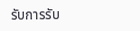รับการรับ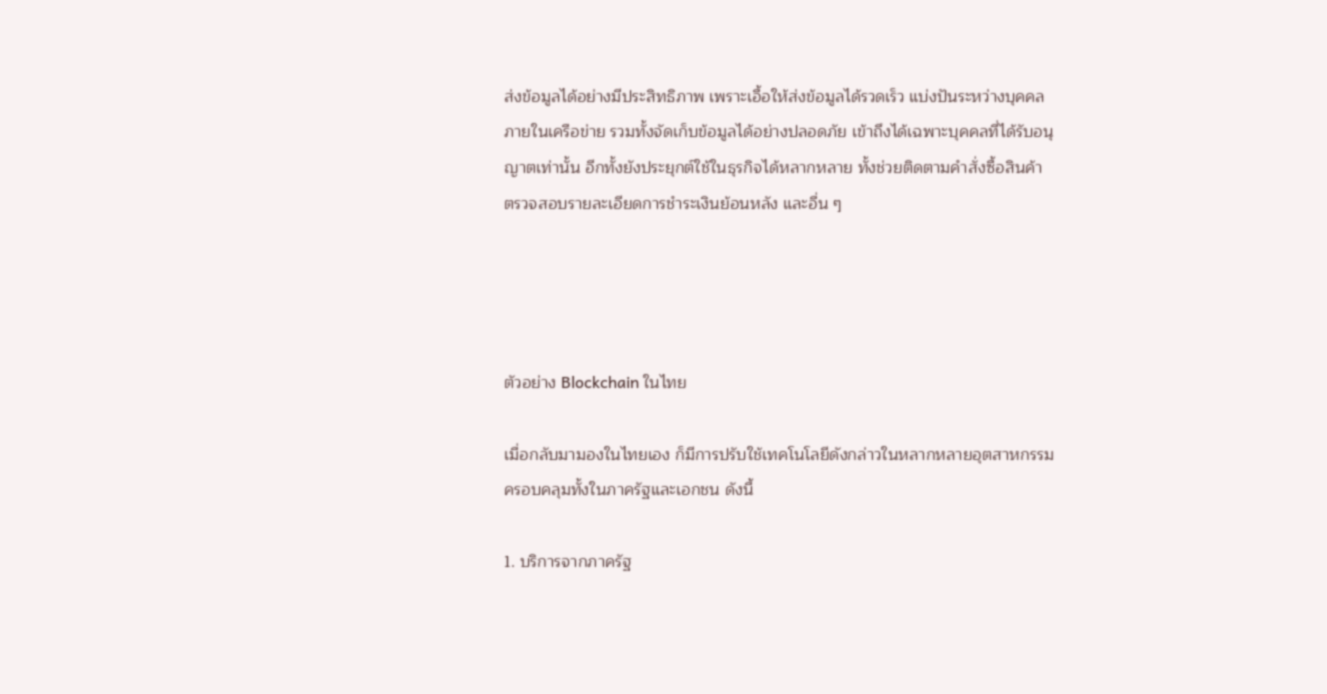ส่งข้อมูลได้อย่างมีประสิทธิภาพ เพราะเอื้อให้ส่งข้อมูลได้รวดเร็ว แบ่งปันระหว่างบุคคลภายในเครือข่าย รวมทั้งจัดเก็บข้อมูลได้อย่างปลอดภัย เข้าถึงได้เฉพาะบุคคลที่ได้รับอนุญาตเท่านั้น อีกทั้งยังประยุกต์ใช้ในธุรกิจได้หลากหลาย ทั้งช่วยติดตามคำสั่งซื้อสินค้า ตรวจสอบรายละเอียดการชำระเงินย้อนหลัง และอื่น ๆ




ตัวอย่าง Blockchain ในไทย

เมื่อกลับมามองในไทยเอง ก็มีการปรับใช้เทคโนโลยีดังกล่าวในหลากหลายอุตสาหกรรม ครอบคลุมทั้งในภาครัฐและเอกชน ดังนี้

1. บริการจากภาครัฐ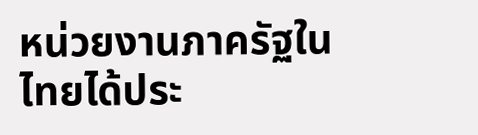หน่วยงานภาครัฐในไทยได้ประ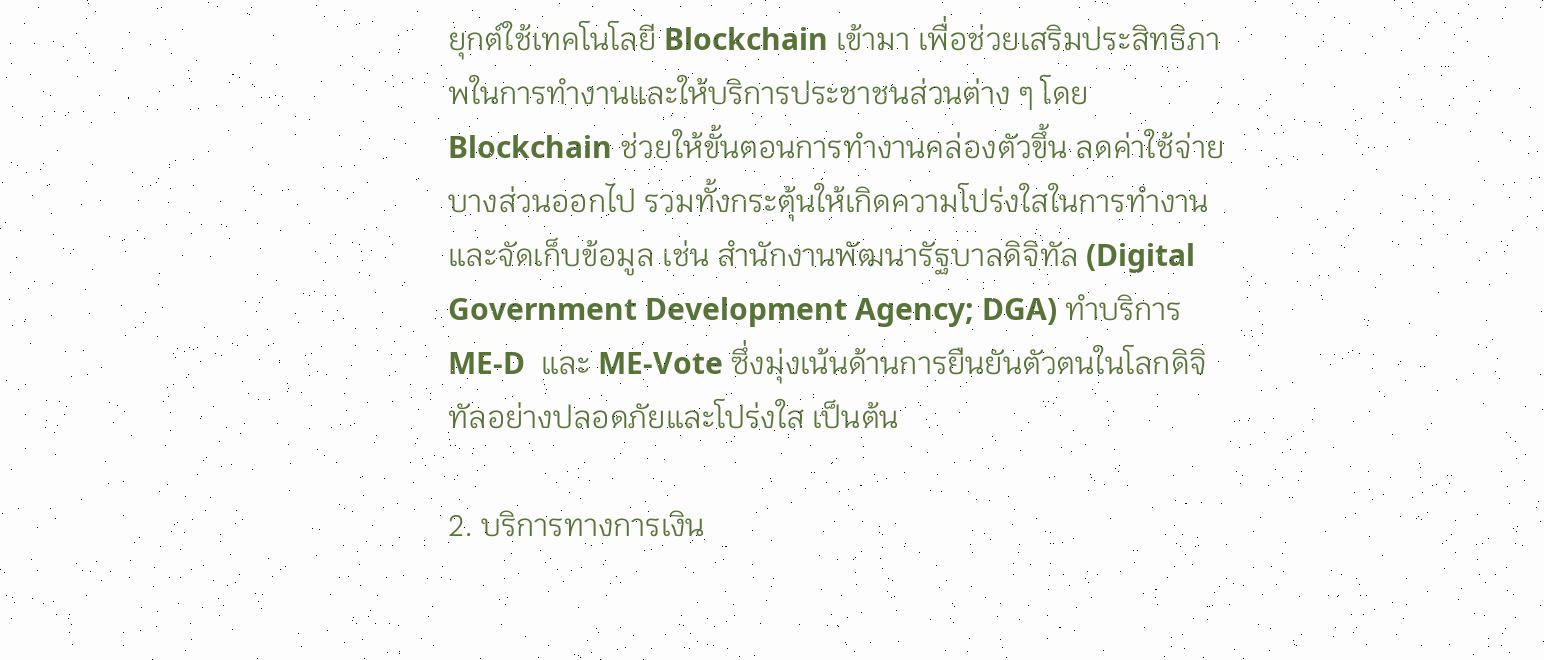ยุกต์ใช้เทคโนโลยี Blockchain เข้ามา เพื่อช่วยเสริมประสิทธิภาพในการทำงานและให้บริการประชาชนส่วนต่าง ๆ โดย Blockchain ช่วยให้ขั้นตอนการทำงานคล่องตัวขึ้น ลดค่าใช้จ่ายบางส่วนออกไป รวมทั้งกระตุ้นให้เกิดความโปร่งใสในการทำงานและจัดเก็บข้อมูล เช่น สำนักงานพัฒนารัฐบาลดิจิทัล (Digital Government Development Agency; DGA) ทำบริการ ME-D  และ ME-Vote ซึ่งมุ่งเน้นด้านการยืนยันตัวตนในโลกดิจิทัลอย่างปลอดภัยและโปร่งใส เป็นต้น

2. บริการทางการเงิน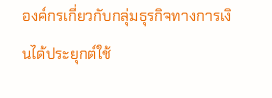องค์กรเกี่ยวกับกลุ่มธุรกิจทางการเงินได้ประยุกต์ใช้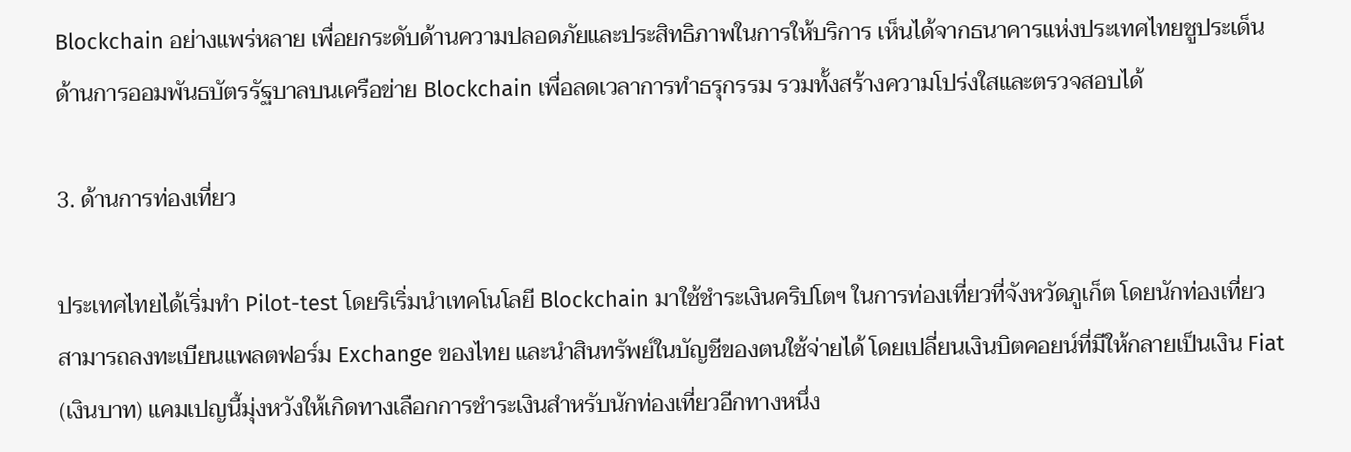Blockchain อย่างแพร่หลาย เพื่อยกระดับด้านความปลอดภัยและประสิทธิภาพในการให้บริการ เห็นได้จากธนาคารแห่งประเทศไทยชูประเด็นด้านการออมพันธบัตรรัฐบาลบนเครือข่าย Blockchain เพื่อลดเวลาการทำธรุกรรม รวมทั้งสร้างความโปร่งใสและตรวจสอบได้

3. ด้านการท่องเที่ยว

ประเทศไทยได้เริ่มทำ Pilot-test โดยริเริ่มนำเทคโนโลยี Blockchain มาใช้ชำระเงินคริปโตฯ ในการท่องเที่ยวที่จังหวัดภูเก็ต โดยนักท่องเที่ยวสามารถลงทะเบียนแพลตฟอร์ม Exchange ของไทย และนำสินทรัพย์ในบัญชีของตนใช้จ่ายได้ โดยเปลี่ยนเงินบิตคอยน์ที่มีให้กลายเป็นเงิน Fiat (เงินบาท) แคมเปญนี้มุ่งหวังให้เกิดทางเลือกการชำระเงินสำหรับนักท่องเที่ยวอีกทางหนึ่ง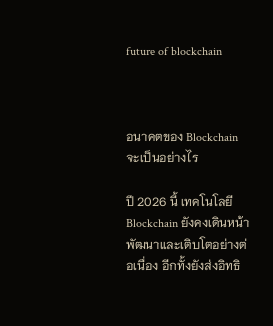future of blockchain



อนาคตของ Blockchain จะเป็นอย่างไร

ปี 2026 นี้ เทคโนโลยี Blockchain ยังคงเดินหน้าพัฒนาและเติบโตอย่างต่อเนื่อง อีกทั้งยังส่งอิทธิ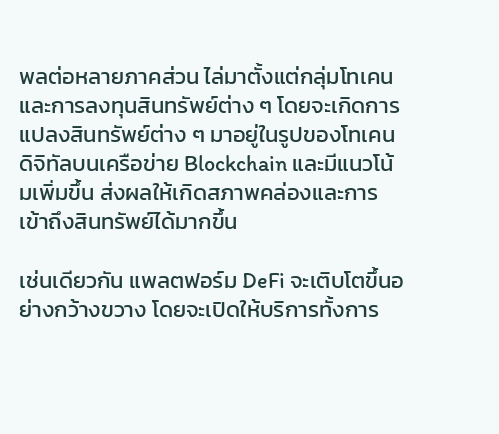พลต่อหลายภาคส่วน ไล่มาตั้งแต่กลุ่มโทเคนและการลงทุนสินทรัพย์ต่าง ๆ โดยจะเกิดการแปลงสินทรัพย์ต่าง ๆ มาอยู่ในรูปของโทเคนดิจิทัลบนเครือข่าย Blockchain และมีแนวโน้มเพิ่มขึ้น ส่งผลให้เกิดสภาพคล่องและการเข้าถึงสินทรัพย์ได้มากขึ้น

เช่นเดียวกัน แพลตฟอร์ม DeFi จะเติบโตขึ้นอย่างกว้างขวาง โดยจะเปิดให้บริการทั้งการ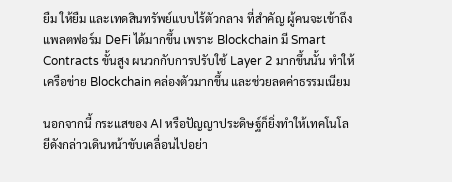ยืม ให้ยืม และเทดสินทรัพย์แบบไร้ตัวกลาง ที่สำคัญ ผู้คนจะเข้าถึงแพลตฟอร์ม DeFi ได้มากขึ้น เพราะ Blockchain มี Smart Contracts ขั้นสูง ผนวกกับการปรับใช้ Layer 2 มากขึ้นนั้น ทำให้เครือข่าย Blockchain คล่องตัวมากขึ้น และช่วยลดค่าธรรมเนียม

นอกจากนี้ กระแสของ AI หรือปัญญาประดิษฐ์ก็ยิ่งทำให้เทคโนโลยีดังกล่าวเดินหน้าขับเคลื่อนไปอย่า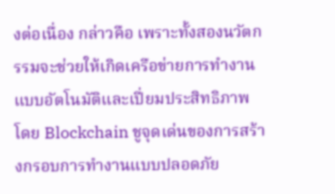งต่อเนื่อง กล่าวคือ เพราะทั้งสองนวัตกรรมจะช่วยให้เกิดเครือข่ายการทำงานแบบอัตโนมัติและเปี่ยมประสิทธิภาพ โดย Blockchain ชูจุดเด่นของการสร้างกรอบการทำงานแบบปลอดภัย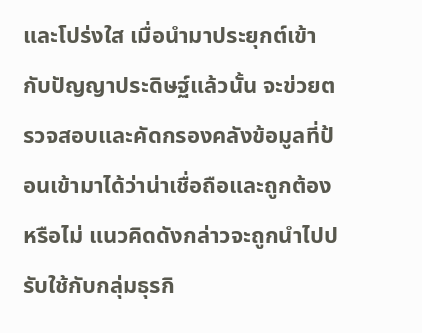และโปร่งใส เมื่อนำมาประยุกต์เข้ากับปัญญาประดิษฐ์แล้วนั้น จะข่วยตรวจสอบและคัดกรองคลังข้อมูลที่ป้อนเข้ามาได้ว่าน่าเชื่อถือและถูกต้องหรือไม่ แนวคิดดังกล่าวจะถูกนำไปปรับใช้กับกลุ่มธุรกิ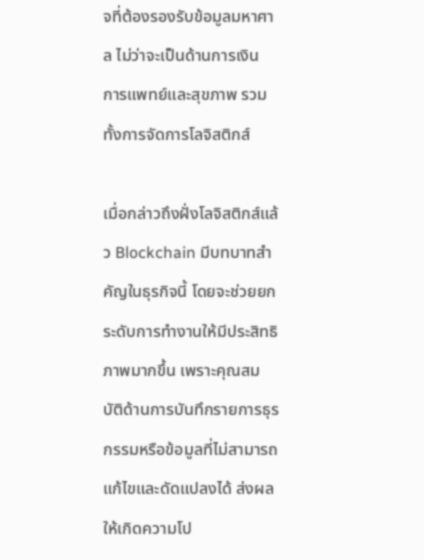จที่ต้องรองรับข้อมูลมหาศาล ไม่ว่าจะเป็นด้านการเงิน การแพทย์และสุขภาพ รวมทั้งการจัดการโลจิสติกส์

เมื่อกล่าวถึงฝั่งโลจิสติกส์แล้ว Blockchain มีบทบาทสำคัญในธุรกิจนี้ โดยจะช่วยยกระดับการทำงานให้มีประสิทธิภาพมากขึ้น เพราะคุณสมบัติด้านการบันทึกรายการธุรกรรมหรือข้อมูลที่ไม่สามารถแก้ไขและดัดแปลงได้ ส่งผลให้เกิดความโป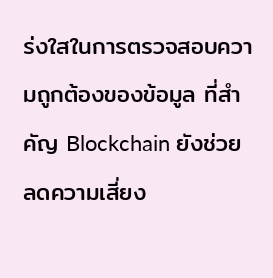ร่งใสในการตรวจสอบความถูกต้องของข้อมูล ที่สำคัญ Blockchain ยังช่วยลดความเสี่ยง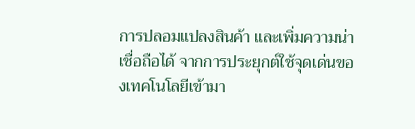การปลอมแปลงสินค้า และเพิ่มความน่าเชื่อถือได้ จากการประยุกต์ใช้จุดเด่นของเทคโนโลยีเข้ามา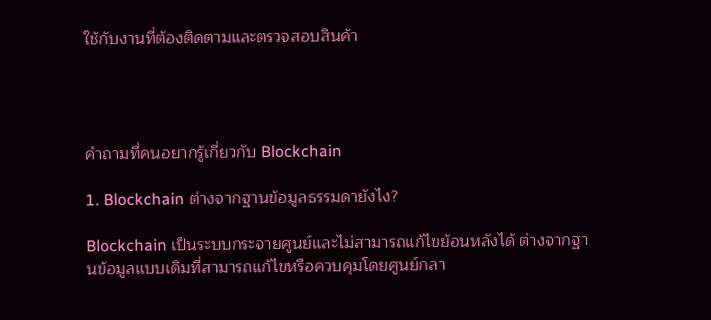ใช้กับงานที่ต้องติดตามและตรวจสอบสินค้า




คำถามที่คนอยากรู้เกี่ยวกับ Blockchain

1. Blockchain ต่างจากฐานข้อมูลธรรมดายังไง?

Blockchain เป็นระบบกระจายศูนย์และไม่สามารถแก้ไขย้อนหลังได้ ต่างจากฐานข้อมูลแบบเดิมที่สามารถแก้ไขหรือควบคุมโดยศูนย์กลา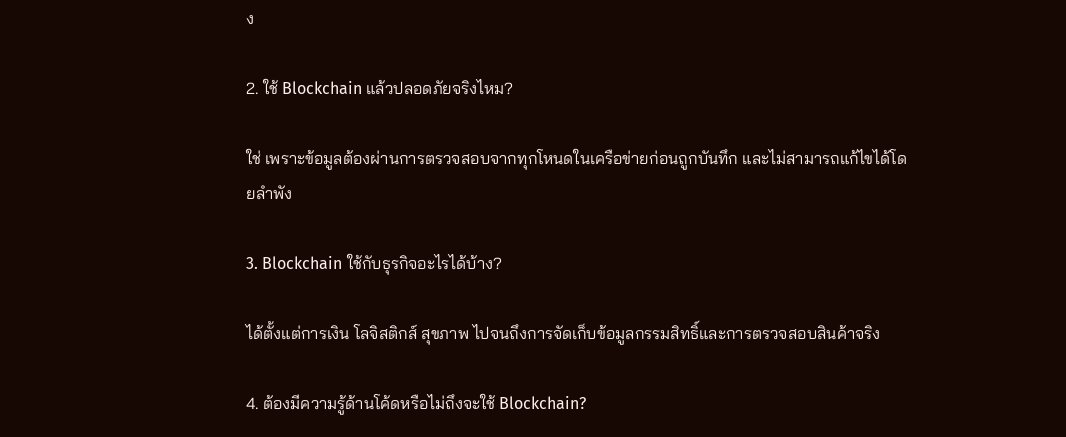ง

2. ใช้ Blockchain แล้วปลอดภัยจริงไหม?

ใช่ เพราะข้อมูลต้องผ่านการตรวจสอบจากทุกโหนดในเครือข่ายก่อนถูกบันทึก และไม่สามารถแก้ไขได้โดยลำพัง

3. Blockchain ใช้กับธุรกิจอะไรได้บ้าง?

ได้ตั้งแต่การเงิน โลจิสติกส์ สุขภาพ ไปจนถึงการจัดเก็บข้อมูลกรรมสิทธิ์และการตรวจสอบสินค้าจริง

4. ต้องมีความรู้ด้านโค้ดหรือไม่ถึงจะใช้ Blockchain?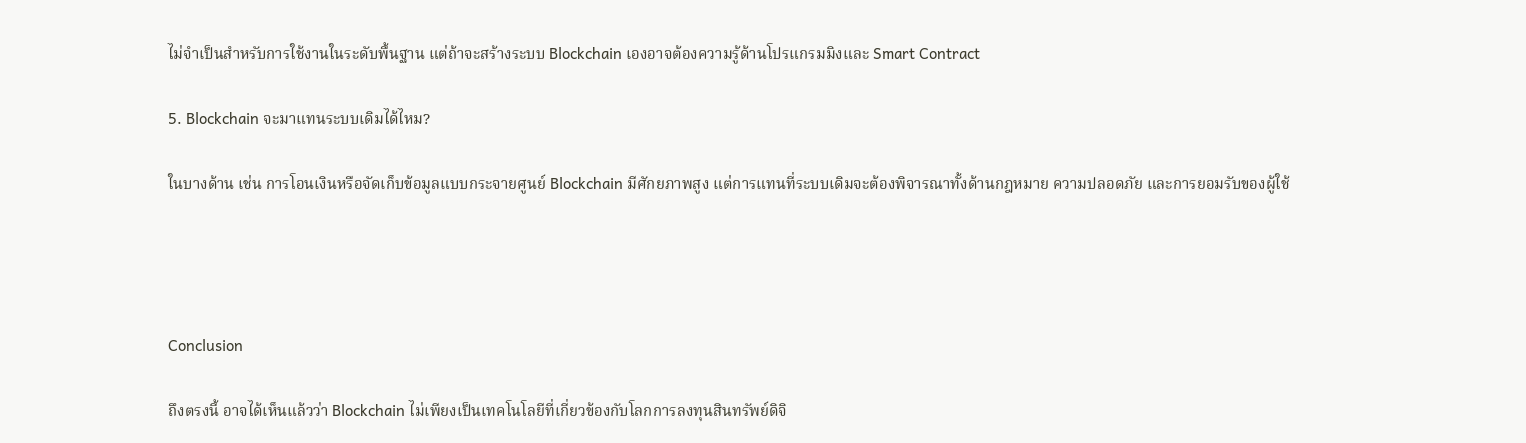ไม่จำเป็นสำหรับการใช้งานในระดับพื้นฐาน แต่ถ้าจะสร้างระบบ Blockchain เองอาจต้องความรู้ด้านโปรแกรมมิงและ Smart Contract

5. Blockchain จะมาแทนระบบเดิมได้ไหม?

ในบางด้าน เช่น การโอนเงินหรือจัดเก็บข้อมูลแบบกระจายศูนย์ Blockchain มีศักยภาพสูง แต่การแทนที่ระบบเดิมจะต้องพิจารณาทั้งด้านกฎหมาย ความปลอดภัย และการยอมรับของผู้ใช้




Conclusion

ถึงตรงนี้ อาจได้เห็นแล้วว่า Blockchain ไม่เพียงเป็นเทคโนโลยีที่เกี่ยวข้องกับโลกการลงทุนสินทรัพย์ดิจิ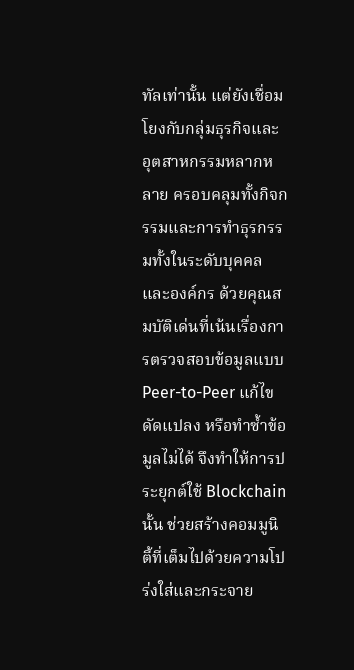ทัลเท่านั้น แต่ยังเชื่อมโยงกับกลุ่มธุรกิจและอุตสาหกรรมหลากหลาย ครอบคลุมทั้งกิจกรรมและการทำธุรกรรมทั้งในระดับบุคคลและองค์กร ด้วยคุณสมบัติเด่นที่เน้นเรื่องการตรวจสอบข้อมูลแบบ Peer-to-Peer แก้ไข ดัดแปลง หรือทำซ้ำข้อมูลไม่ได้ จึงทำให้การประยุกต์ใช้ Blockchain นั้น ช่วยสร้างคอมมูนิตี้ที่เต็มไปด้วยความโปร่งใส่และกระจาย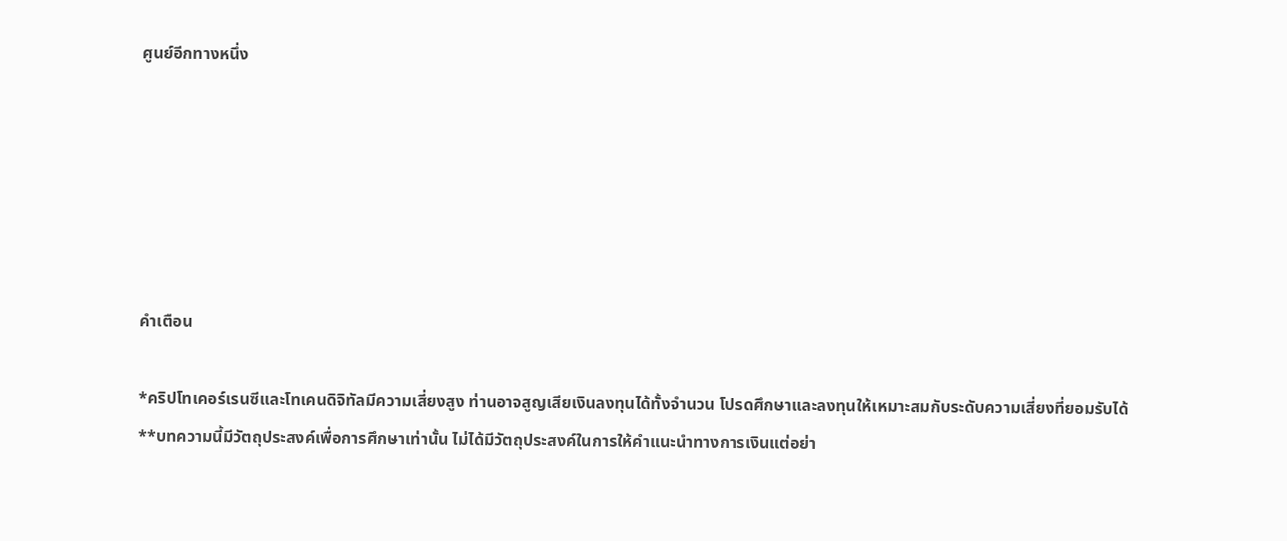ศูนย์อีกทางหนึ่ง






คำเตือน

*คริปโทเคอร์เรนซีและโทเคนดิจิทัลมีความเสี่ยงสูง ท่านอาจสูญเสียเงินลงทุนได้ทั้งจำนวน โปรดศึกษาและลงทุนให้เหมาะสมกับระดับความเสี่ยงที่ยอมรับได้
**บทความนี้มีวัตถุประสงค์เพื่อการศึกษาเท่านั้น ไม่ได้มีวัตถุประสงค์ในการให้คำแนะนำทางการเงินแต่อย่า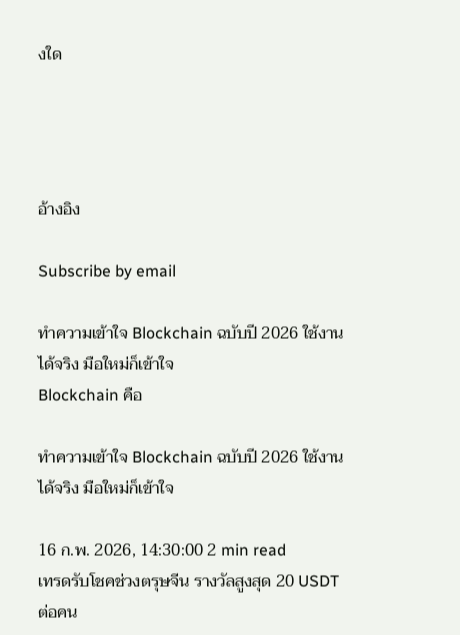งใด




อ้างอิง

Subscribe by email

ทำความเข้าใจ Blockchain ฉบับปี 2026 ใช้งานได้จริง มือใหม่ก็เข้าใจ
Blockchain คือ

ทำความเข้าใจ Blockchain ฉบับปี 2026 ใช้งานได้จริง มือใหม่ก็เข้าใจ

16 ก.พ. 2026, 14:30:00 2 min read
เทรดรับโชคช่วงตรุษจีน รางวัลสูงสุด 20 USDT ต่อคน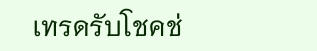เทรดรับโชคช่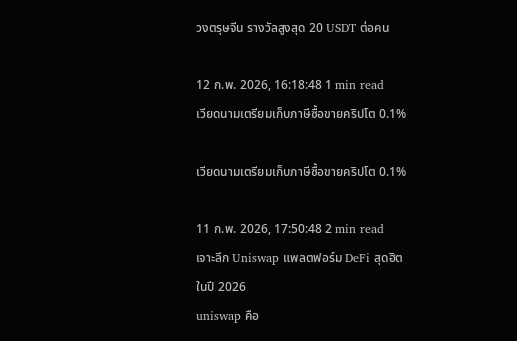วงตรุษจีน รางวัลสูงสุด 20 USDT ต่อคน

12 ก.พ. 2026, 16:18:48 1 min read
เวียดนามเตรียมเก็บภาษีซื้อขายคริปโต 0.1%

เวียดนามเตรียมเก็บภาษีซื้อขายคริปโต 0.1%

11 ก.พ. 2026, 17:50:48 2 min read
เจาะลึก Uniswap แพลตฟอร์ม DeFi สุดฮิตในปี 2026
uniswap คือ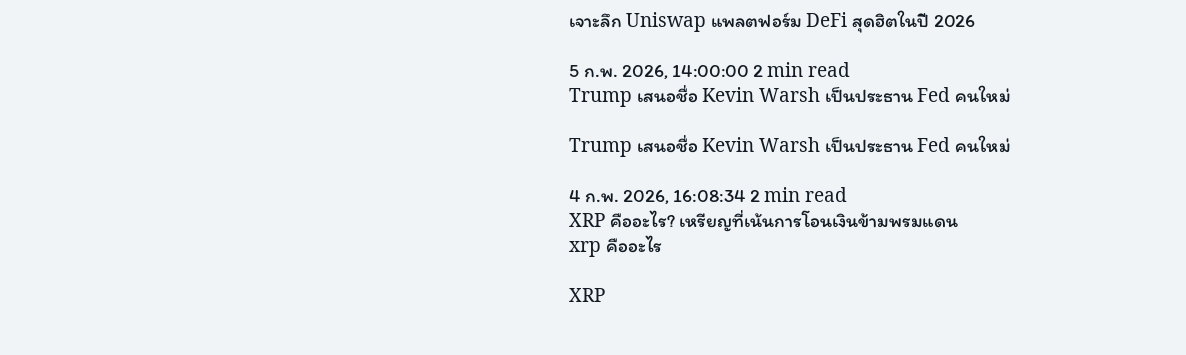เจาะลึก Uniswap แพลตฟอร์ม DeFi สุดฮิตในปี 2026

5 ก.พ. 2026, 14:00:00 2 min read
Trump เสนอชื่อ Kevin Warsh เป็นประธาน Fed คนใหม่

Trump เสนอชื่อ Kevin Warsh เป็นประธาน Fed คนใหม่

4 ก.พ. 2026, 16:08:34 2 min read
XRP คืออะไร? เหรียญที่เน้นการโอนเงินข้ามพรมแดน
xrp คืออะไร

XRP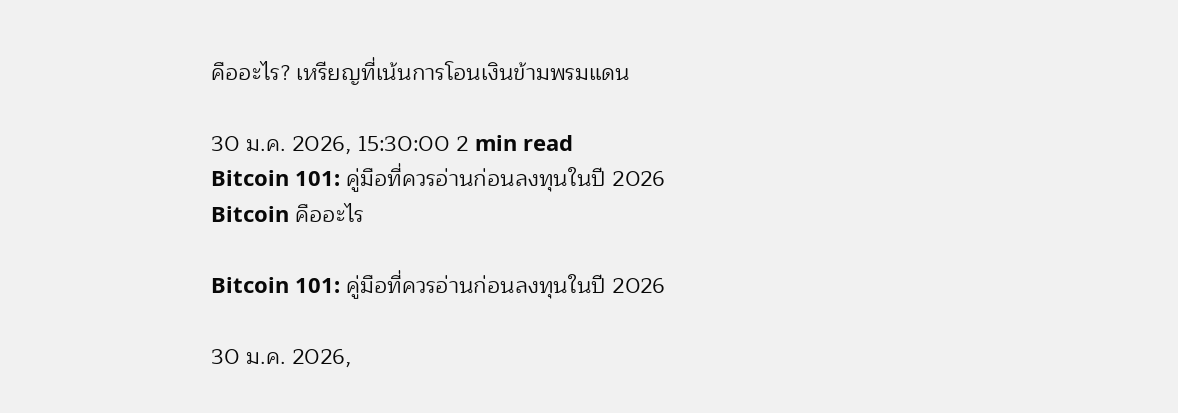คืออะไร? เหรียญที่เน้นการโอนเงินข้ามพรมแดน

30 ม.ค. 2026, 15:30:00 2 min read
Bitcoin 101: คู่มือที่ควรอ่านก่อนลงทุนในปี 2026
Bitcoin คืออะไร

Bitcoin 101: คู่มือที่ควรอ่านก่อนลงทุนในปี 2026

30 ม.ค. 2026,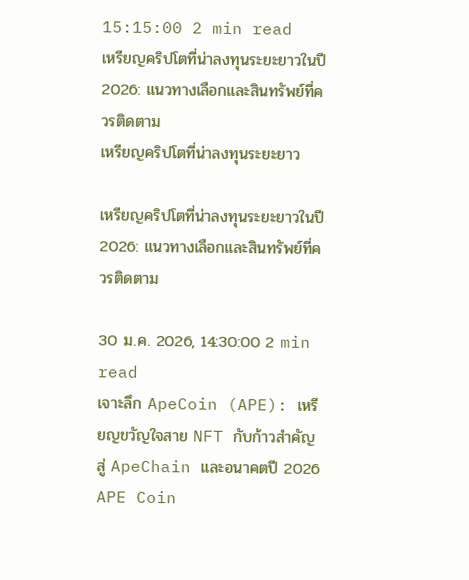15:15:00 2 min read
เหรียญคริปโตที่น่าลงทุนระยะยาวในปี 2026: แนวทางเลือกและสินทรัพย์ที่ควรติดตาม
เหรียญคริปโตที่น่าลงทุนระยะยาว

เหรียญคริปโตที่น่าลงทุนระยะยาวในปี 2026: แนวทางเลือกและสินทรัพย์ที่ควรติดตาม

30 ม.ค. 2026, 14:30:00 2 min read
เจาะลึก ApeCoin (APE): เหรียญขวัญใจสาย NFT กับก้าวสำคัญสู่ ApeChain และอนาคตปี 2026
APE Coin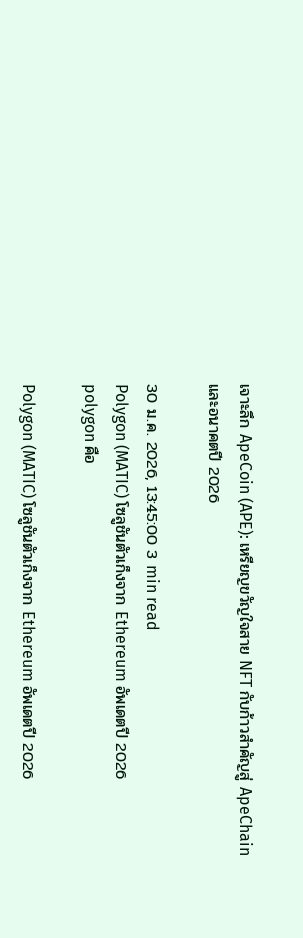เจาะลึก ApeCoin (APE): เหรียญขวัญใจสาย NFT กับก้าวสำคัญสู่ ApeChain และอนาคตปี 2026

30 ม.ค. 2026, 13:45:00 3 min read
Polygon (MATIC) โซลูชันตัวเก็งจาก Ethereum อัพเดตปี 2026
polygon คือ

Polygon (MATIC) โซลูชันตัวเก็งจาก Ethereum อัพเดตปี 2026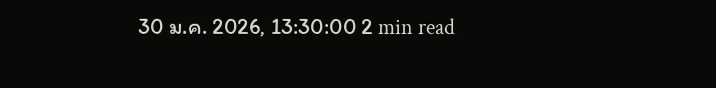30 ม.ค. 2026, 13:30:00 2 min read